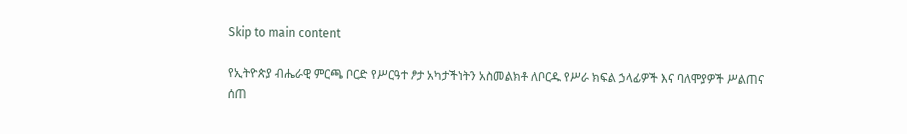Skip to main content

የኢትዮጵያ ብሔራዊ ምርጫ ቦርድ የሥርዓተ ፆታ አካታችነትን አስመልክቶ ለቦርዱ የሥራ ክፍል ኃላፊዎች እና ባለሞያዎች ሥልጠና ሰጠ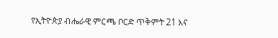የኢትዮጵያ ብሔራዊ ምርጫ ቦርድ ጥቅምት 21 እና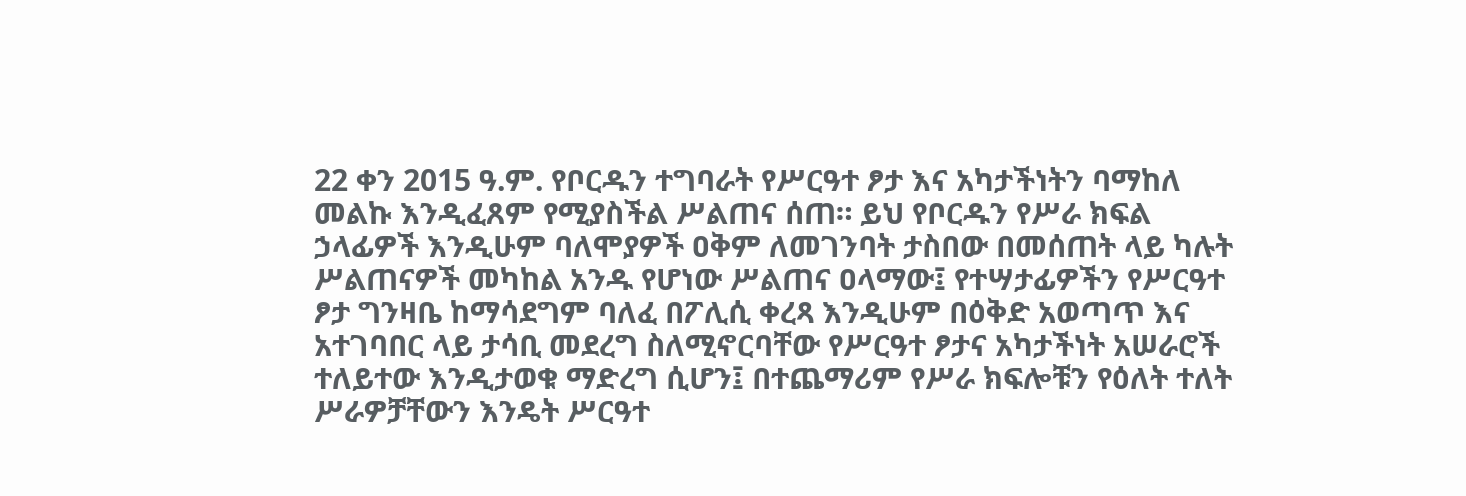22 ቀን 2015 ዓ.ም. የቦርዱን ተግባራት የሥርዓተ ፆታ እና አካታችነትን ባማከለ መልኩ እንዲፈጸም የሚያስችል ሥልጠና ሰጠ። ይህ የቦርዱን የሥራ ክፍል ኃላፊዎች እንዲሁም ባለሞያዎች ዐቅም ለመገንባት ታስበው በመሰጠት ላይ ካሉት ሥልጠናዎች መካከል አንዱ የሆነው ሥልጠና ዐላማው፤ የተሣታፊዎችን የሥርዓተ ፆታ ግንዛቤ ከማሳደግም ባለፈ በፖሊሲ ቀረጻ እንዲሁም በዕቅድ አወጣጥ እና አተገባበር ላይ ታሳቢ መደረግ ስለሚኖርባቸው የሥርዓተ ፆታና አካታችነት አሠራሮች ተለይተው እንዲታወቁ ማድረግ ሲሆን፤ በተጨማሪም የሥራ ክፍሎቹን የዕለት ተለት ሥራዎቻቸውን እንዴት ሥርዓተ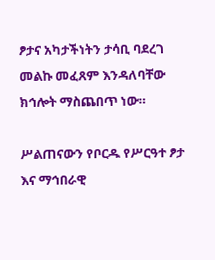ፆታና አካታችነትን ታሳቢ ባደረገ መልኩ መፈጸም እንዳለባቸው ክኅሎት ማስጨበጥ ነው።

ሥልጠናውን የቦርዱ የሥርዓተ ፆታ እና ማኅበራዊ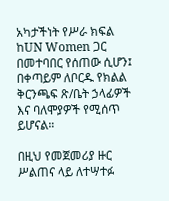አካታችነት የሥራ ክፍል ከUN Women ጋር በመተባበር የሰጠው ሲሆን፤ በቀጣይም ለቦርዱ የክልል ቅርንጫፍ ጽ/ቤት ኃላፊዎች እና ባለሞያዎች የሚሰጥ ይሆናል።

በዚህ የመጀመሪያ ዙር ሥልጠና ላይ ለተሣተፉ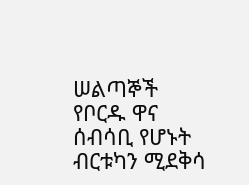ሠልጣኞች የቦርዱ ዋና ሰብሳቢ የሆኑት ብርቱካን ሚደቅሳ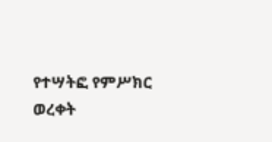የተሣትፎ የምሥክር ወረቀት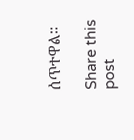ሰጥተዋል።

Share this post